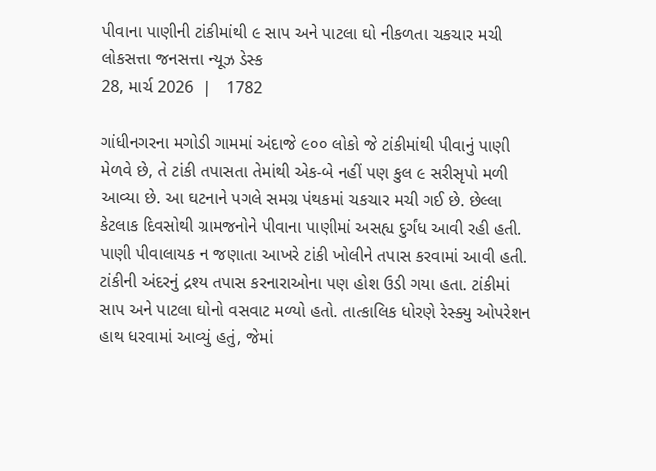પીવાના પાણીની ટાંકીમાંથી ૯ સાપ અને પાટલા ઘો નીકળતા ચકચાર મચી
લોકસત્તા જનસત્તા ન્યૂઝ ડેસ્ક
28, માર્ચ 2026  |   1782

ગાંધીનગરના મગોડી ગામમાં અંદાજે ૯૦૦ લોકો જે ટાંકીમાંથી પીવાનું પાણી મેળવે છે, તે ટાંકી તપાસતા તેમાંથી એક-બે નહીં પણ કુલ ૯ સરીસૃપો મળી આવ્યા છે. આ ઘટનાને પગલે સમગ્ર પંથકમાં ચકચાર મચી ગઈ છે. છેલ્લા કેટલાક દિવસોથી ગ્રામજનોને પીવાના પાણીમાં અસહ્ય દુર્ગંધ આવી રહી હતી. પાણી પીવાલાયક ન જણાતા આખરે ટાંકી ખોલીને તપાસ કરવામાં આવી હતી. ટાંકીની અંદરનું દ્રશ્ય તપાસ કરનારાઓના પણ હોશ ઉડી ગયા હતા. ટાંકીમાં સાપ અને પાટલા ઘોનો વસવાટ મળ્યો હતો. તાત્કાલિક ધોરણે રેસ્ક્યુ ઓપરેશન હાથ ધરવામાં આવ્યું હતું, જેમાં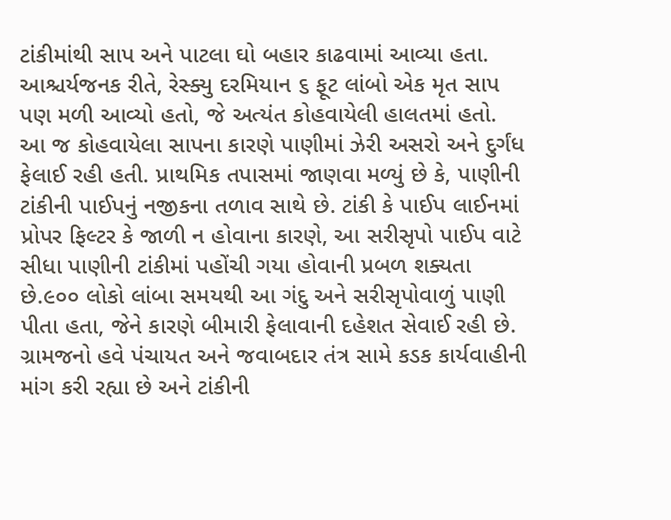ટાંકીમાંથી સાપ અને પાટલા ઘો બહાર કાઢવામાં આવ્યા હતા. આશ્ચર્યજનક રીતે, રેસ્ક્યુ દરમિયાન ૬ ફૂટ લાંબો એક મૃત સાપ પણ મળી આવ્યો હતો, જે અત્યંત કોહવાયેલી હાલતમાં હતો. આ જ કોહવાયેલા સાપના કારણે પાણીમાં ઝેરી અસરો અને દુર્ગંધ ફેલાઈ રહી હતી. પ્રાથમિક તપાસમાં જાણવા મળ્યું છે કે, પાણીની ટાંકીની પાઈપનું નજીકના તળાવ સાથે છે. ટાંકી કે પાઈપ લાઈનમાં પ્રોપર ફિલ્ટર કે જાળી ન હોવાના કારણે, આ સરીસૃપો પાઈપ વાટે સીધા પાણીની ટાંકીમાં પહોંચી ગયા હોવાની પ્રબળ શક્યતા છે.૯૦૦ લોકો લાંબા સમયથી આ ગંદુ અને સરીસૃપોવાળું પાણી પીતા હતા, જેને કારણે બીમારી ફેલાવાની દહેશત સેવાઈ રહી છે. ગ્રામજનો હવે પંચાયત અને જવાબદાર તંત્ર સામે કડક કાર્યવાહીની માંગ કરી રહ્યા છે અને ટાંકીની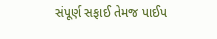સંપૂર્ણ સફાઈ તેમજ પાઈપ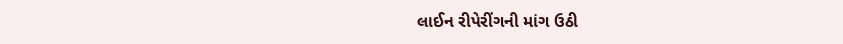લાઈન રીપેરીંગની માંગ ઉઠી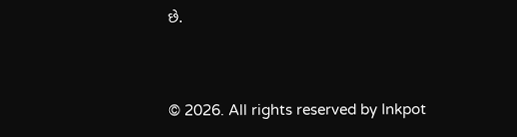છે.


© 2026. All rights reserved by Inkpot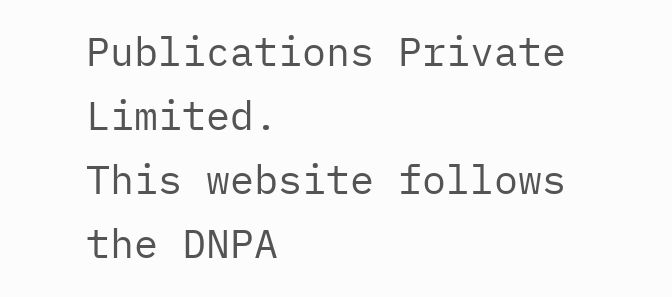Publications Private Limited.
This website follows the DNPA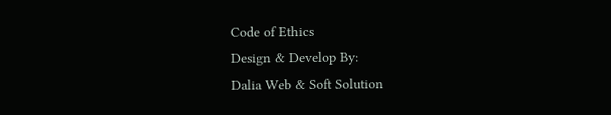Code of Ethics
Design & Develop By:
Dalia Web & Soft Solution